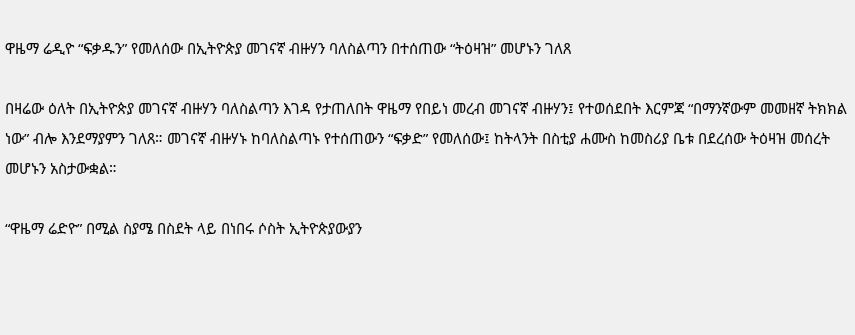ዋዜማ ሬዲዮ “ፍቃዱን” የመለሰው በኢትዮጵያ መገናኛ ብዙሃን ባለስልጣን በተሰጠው “ትዕዛዝ” መሆኑን ገለጸ

በዛሬው ዕለት በኢትዮጵያ መገናኛ ብዙሃን ባለስልጣን እገዳ የታጠለበት ዋዜማ የበይነ መረብ መገናኛ ብዙሃን፤ የተወሰደበት እርምጃ “በማንኛውም መመዘኛ ትክክል ነው” ብሎ እንደማያምን ገለጸ። መገናኛ ብዙሃኑ ከባለስልጣኑ የተሰጠውን “ፍቃድ” የመለሰው፤ ከትላንት በስቲያ ሐሙስ ከመስሪያ ቤቱ በደረሰው ትዕዛዝ መሰረት መሆኑን አስታውቋል።

“ዋዜማ ሬድዮ” በሚል ስያሜ በስደት ላይ በነበሩ ሶስት ኢትዮጵያውያን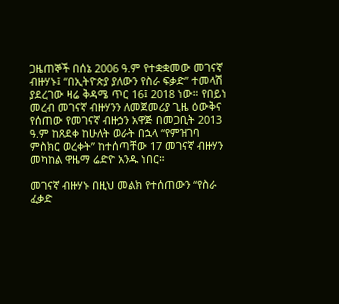ጋዜጠኞች በሰኔ 2006 ዓ.ም የተቋቋመው መገናኛ ብዙሃኑ፤ “በኢትዮጵያ ያለውን የስራ ፍቃድ” ተመላሽ ያደረገው ዛሬ ቅዳሜ ጥር 16፤ 2018 ነው። የበይነ መረብ መገናኛ ብዙሃንን ለመጀመሪያ ጊዜ ዕውቅና የሰጠው የመገናኛ ብዙኃን አዋጅ በመጋቢት 2013 ዓ.ም ከጸደቀ ከሁለት ወራት በኋላ “የምዝገባ ምስክር ወረቀት” ከተሰጣቸው 17 መገናኛ ብዙሃን መካከል ዋዜማ ሬድዮ አንዱ ነበር።

መገናኛ ብዙሃኑ በዚህ መልክ የተሰጠውን “የስራ ፈቃድ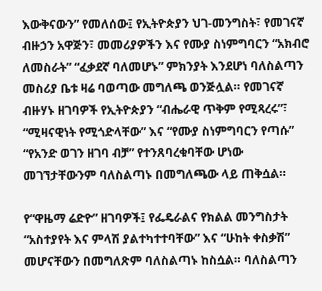እውቅናውን” የመለሰው፤ የኢትዮጵያን ህገ-መንግስት፣ የመገናኛ ብዙኃን አዋጅን፣ መመሪያዎችን እና የሙያ ስነምግባርን “አክብሮ ለመስራት” “ፈቃደኛ ባለመሆኑ” ምክንያት እንደሆነ ባለስልጣን መስሪያ ቤቱ ዛሬ ባወጣው መግለጫ ወንጅሏል። የመገናኛ ብዙሃኑ ዘገባዎች የኢትዮጵያን “ብሔራዊ ጥቅም የሚጻረሩ”፣ “ሚዛናዊነት የሚጎድላቸው” እና “የሙያ ስነምግባርን የጣሱ” “የአንድ ወገን ዘገባ ብቻ” የተንጸባረቁባቸው ሆነው መገኘታቸውንም ባለስልጣኑ በመግለጫው ላይ ጠቅሷል።

የ“ዋዜማ ሬድዮ” ዘገባዎች፤ የፌዴራልና የክልል መንግስታት “አስተያየት እና ምላሽ ያልተካተተባቸው” እና “ሁከት ቀስቃሽ” መሆናቸውን በመግለጽም ባለስልጣኑ ከስሷል። ባለስልጣን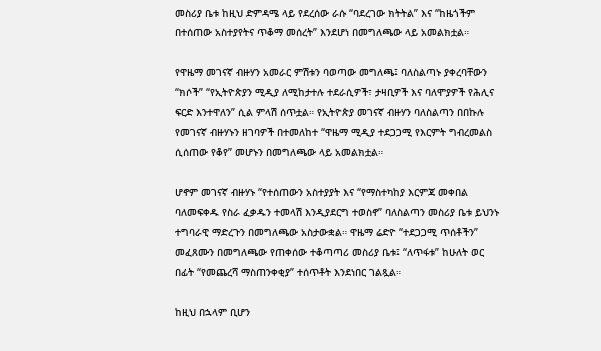መስሪያ ቤቱ ከዚህ ድምዳሜ ላይ የደረሰው ራሱ “ባደረገው ክትትል” እና “ከዜጎችም በተሰጠው አስተያየትና ጥቆማ መሰረት” እንደሆነ በመግለጫው ላይ አመልክቷል።

የዋዜማ መገናኛ ብዙሃን አመራር ምሽቱን ባወጣው መግለጫ፤ ባለስልጣኑ ያቀረባቸውን “ክሶች” “የኢትዮጵያን ሚዲያ ለሚከታተሉ ተደራሲዎች፣ ታዛቢዎች እና ባለሞያዎች የሕሊና ፍርድ እንተዋለን” ሲል ምላሽ ሰጥቷል። የኢትዮጵያ መገናኛ ብዙሃን ባለስልጣን በበኩሉ የመገናኛ ብዙሃኑን ዘገባዎች በተመለከተ “ዋዜማ ሚዲያ ተደጋጋሚ የእርምት ግብረመልስ ሲሰጠው የቆየ” መሆኑን በመግለጫው ላይ አመልክቷል።

ሆኖም መገናኛ ብዙሃኑ “የተሰጠውን አስተያያት እና “የማስተካከያ እርምጃ መቀበል ባለመፍቀዱ የስራ ፈቃዱን ተመላሽ እንዲያደርግ ተወስኖ” ባለስልጣን መስሪያ ቤቱ ይህንኑ ተግባራዊ ማድረጉን በመግለጫው አስታውቋል። ዋዜማ ሬድዮ “ተደጋጋሚ ጥሰቶችን” መፈጸሙን በመግለጫው የጠቀሰው ተቆጣጣሪ መስሪያ ቤቱ፤ “ለጥፋቱ” ከሁለት ወር በፊት “የመጨረሻ ማስጠንቀቂያ” ተሰጥቶት እንደነበር ገልጿል።

ከዚህ በኋላም ቢሆን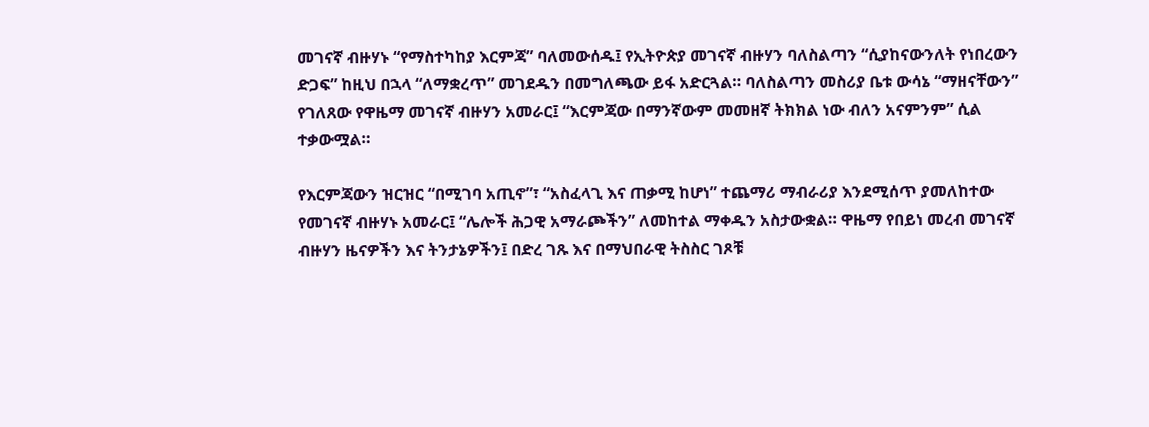መገናኛ ብዙሃኑ “የማስተካከያ እርምጃ” ባለመውሰዱ፤ የኢትዮጵያ መገናኛ ብዙሃን ባለስልጣን “ሲያከናውንለት የነበረውን ድጋፍ” ከዚህ በኋላ “ለማቋረጥ” መገደዱን በመግለጫው ይፋ አድርጓል። ባለስልጣን መስሪያ ቤቱ ውሳኔ “ማዘናቸውን” የገለጸው የዋዜማ መገናኛ ብዙሃን አመራር፤ “እርምጃው በማንኛውም መመዘኛ ትክክል ነው ብለን አናምንም” ሲል ተቃውሟል።

የእርምጃውን ዝርዝር “በሚገባ አጢኖ”፣ “አስፈላጊ እና ጠቃሚ ከሆነ” ተጨማሪ ማብራሪያ እንደሚሰጥ ያመለከተው የመገናኛ ብዙሃኑ አመራር፤ “ሌሎች ሕጋዊ አማራጮችን” ለመከተል ማቀዱን አስታውቋል። ዋዜማ የበይነ መረብ መገናኛ ብዙሃን ዜናዎችን እና ትንታኔዎችን፤ በድረ ገጹ እና በማህበራዊ ትስስር ገጾቹ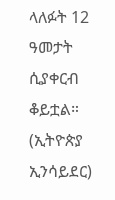ላለፉት 12 ዓመታት ሲያቀርብ ቆይቷል። (ኢትዮጵያ ኢንሳይደር)